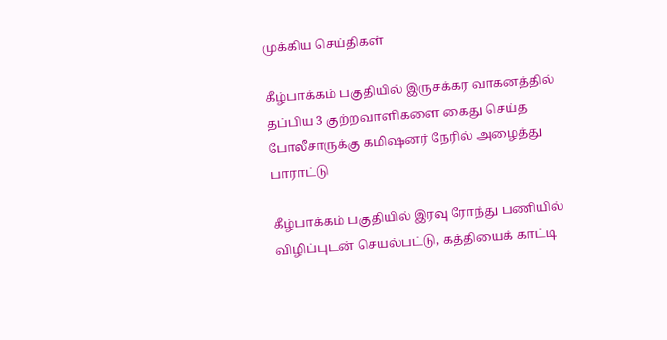முக்கிய செய்திகள்

கீழ்பாக்கம் பகுதியில் இருசக்கர வாகனத்தில் தப்பிய 3 குற்றவாளிகளை கைது செய்த போலீசாருக்கு கமிஷனர் நேரில் அழைத்து பாராட்டு

கீழ்பாக்கம் பகுதியில் இரவு ரோந்து பணியில் விழிப்புடன் செயல்பட்டு, கத்தியைக் காட்டி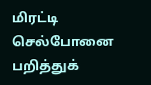மிரட்டி செல்போனை பறித்துக்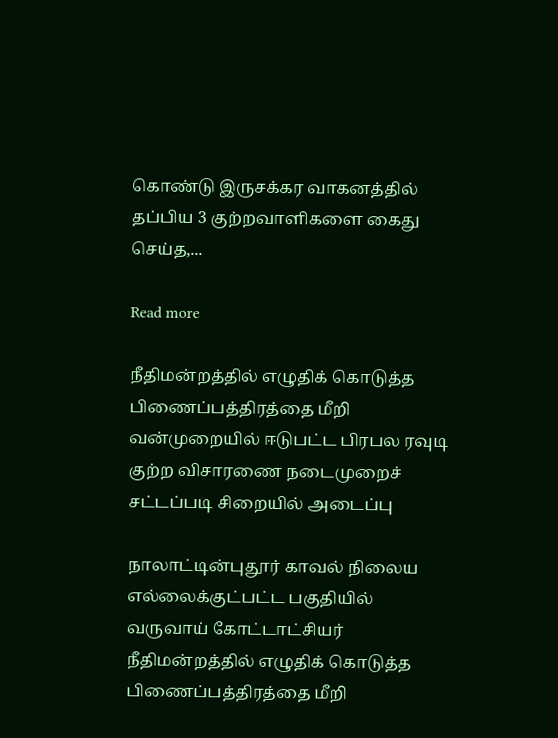கொண்டு இருசக்கர வாகனத்தில் தப்பிய 3 குற்றவாளிகளை கைது செய்த,...

Read more

நீதிமன்றத்தில் எழுதிக் கொடுத்த பிணைப்பத்திரத்தை மீறி வன்முறையில் ஈடுபட்ட பிரபல ரவுடி குற்ற விசாரணை நடைமுறைச் சட்டப்படி சிறையில் அடைப்பு

நாலாட்டின்புதூர் காவல் நிலைய எல்லைக்குட்பட்ட பகுதியில் வருவாய் கோட்டாட்சியர் நீதிமன்றத்தில் எழுதிக் கொடுத்த பிணைப்பத்திரத்தை மீறி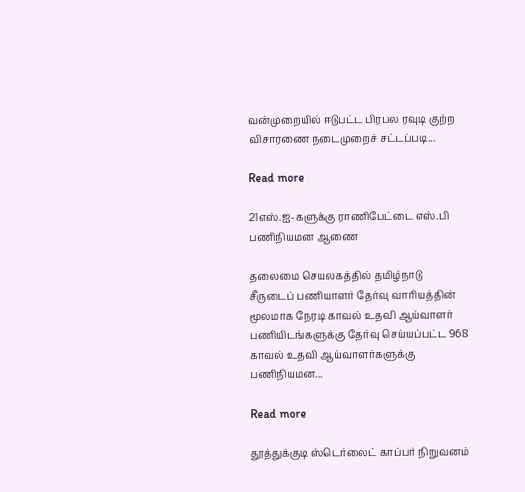வன்முறையில் ஈடுபட்ட பிரபல ரவுடி குற்ற விசாரணை நடைமுறைச் சட்டப்படி...

Read more

21எஸ்.ஐ-களுக்கு ராணிபேட்டை எஸ்.பி பணிநியமன ஆணை

தலைமை செயலகத்தில் தமிழ்நாடு சீருடைப் பணியாளர் தேர்வு வாரியத்தின் மூலமாக நேரடி காவல் உதவி ஆய்வாளர் பணியிடங்களுக்கு தேர்வு செய்யப்பட்ட 968 காவல் உதவி ஆய்வாளர்களுக்கு பணிநியமன...

Read more

தூத்துக்குடி ஸ்டெர்லைட் காப்பர் நிறுவனம்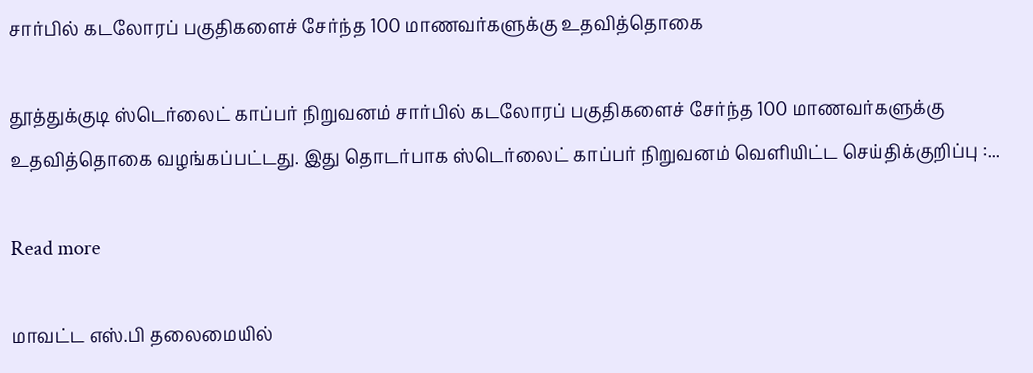சார்பில் கடலோரப் பகுதிகளைச் சேர்ந்த 100 மாணவர்களுக்கு உதவித்தொகை

தூத்துக்குடி ஸ்டெர்லைட் காப்பர் நிறுவனம் சார்பில் கடலோரப் பகுதிகளைச் சேர்ந்த 100 மாணவர்களுக்கு உதவித்தொகை வழங்கப்பட்டது. இது தொடர்பாக ஸ்டெர்லைட் காப்பர் நிறுவனம் வெளியிட்ட செய்திக்குறிப்பு :...

Read more

மாவட்‌‌‌ட எஸ்‌‌‌‌.பி தலைமையில்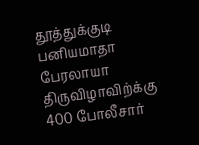தூத்துக்குடி பனியமாதா பேரலாயா திருவிழாவிற்க்கு 400 போலீசார்‌‌‌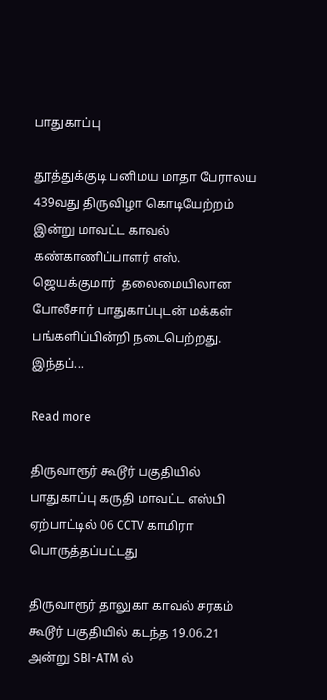பாதுகாப்பு

தூத்துக்குடி பனிமய மாதா பேராலய 439வது திருவிழா கொடியேற்றம் இன்று மாவட்ட காவல் கண்காணிப்பாளர் எஸ். ஜெயக்குமார்  தலைமையிலான போலீசார் பாதுகாப்புடன் மக்கள் பங்களிப்பின்றி நடைபெற்றது. இந்தப்...

Read more

திருவாரூர் கூடூர் பகுதியில் பாதுகாப்பு கருதி மாவட்ட எஸ்பி ஏற்பாட்டில் 06 CCTV காமிரா பொருத்தப்பட்டது

திருவாரூர் தாலுகா காவல் சரகம் கூடூர் பகுதியில் கடந்த 19.06.21 அன்று SBI-ATM ல்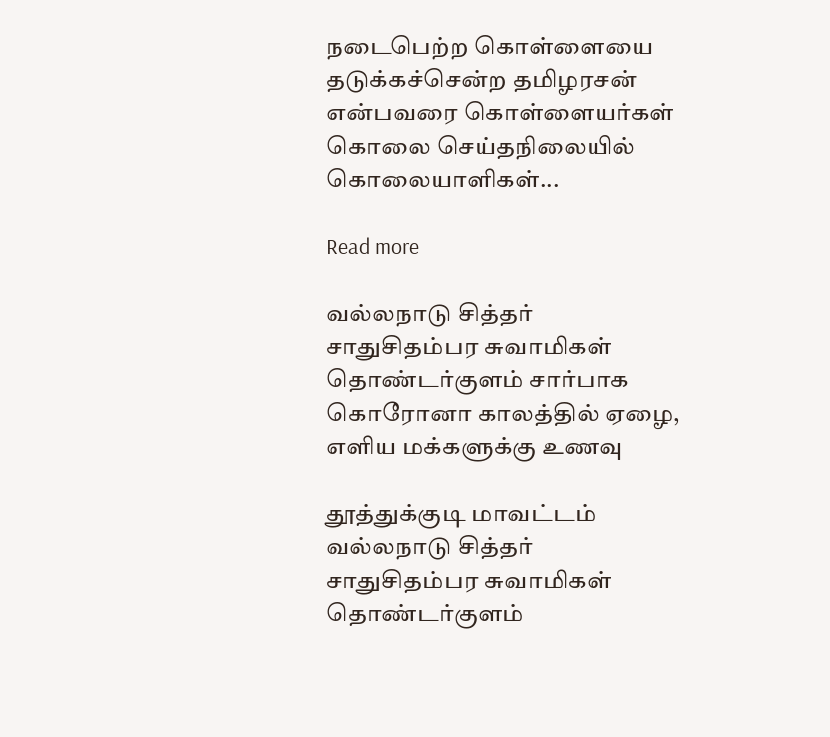நடைபெற்ற கொள்ளையை தடுக்கச்சென்ற தமிழரசன் என்பவரை கொள்ளையர்கள் கொலை செய்தநிலையில் கொலையாளிகள்...

Read more

வல்லநாடு சித்தர் சாதுசிதம்பர சுவாமிகள் தொண்டர்குளம் சார்பாக கொரோனா காலத்தில் ஏழை, எளிய மக்களுக்கு உணவு

தூத்துக்குடி மாவட்டம் வல்லநாடு சித்தர் சாதுசிதம்பர சுவாமிகள் தொண்டர்குளம்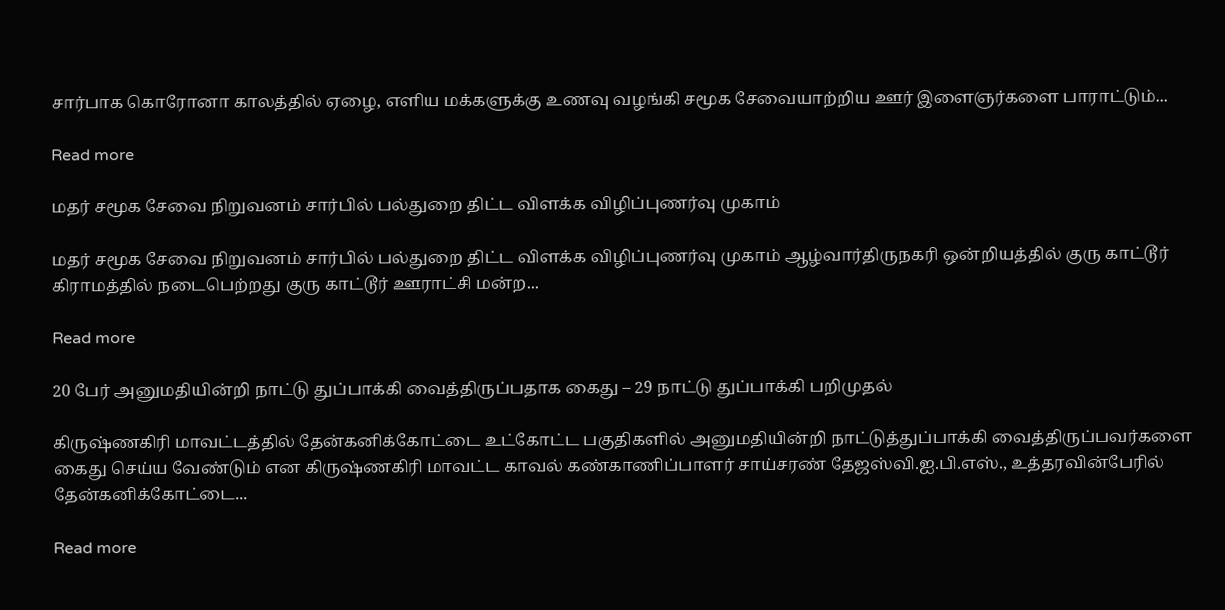சார்பாக கொரோனா காலத்தில் ஏழை, எளிய மக்களுக்கு உணவு வழங்கி சமூக சேவையாற்றிய ஊர் இளைஞர்களை பாராட்டும்...

Read more

மதர் சமூக சேவை நிறுவனம் சார்பில் பல்துறை திட்ட விளக்க விழிப்புணர்வு முகாம்

மதர் சமூக சேவை நிறுவனம் சார்பில் பல்துறை திட்ட விளக்க விழிப்புணர்வு முகாம் ஆழ்வார்திருநகரி ஒன்றியத்தில் குரு காட்டூர் கிராமத்தில் நடைபெற்றது குரு காட்டூர் ஊராட்சி மன்ற...

Read more

20 பேர் அனுமதியின்றி நாட்டு துப்பாக்கி வைத்திருப்பதாக கைது – 29 நாட்டு துப்பாக்கி பறிமுதல்

கிருஷ்ணகிரி மாவட்டத்தில் தேன்கனிக்கோட்டை உட்கோட்ட பகுதிகளில் அனுமதியின்றி நாட்டுத்துப்பாக்கி வைத்திருப்பவர்களை கைது செய்ய வேண்டும் என கிருஷ்ணகிரி மாவட்ட காவல் கண்காணிப்பாளர் சாய்சரண் தேஜஸ்வி.ஐ.பி.எஸ்., உத்தரவின்பேரில் தேன்கனிக்கோட்டை...

Read more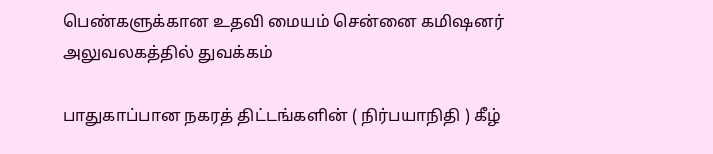பெண்களுக்கான உதவி மையம் சென்னை கமிஷனர் அலுவலகத்தில் துவக்கம்

பாதுகாப்பான நகரத் திட்டங்களின் ( நிர்பயாநிதி ) கீழ்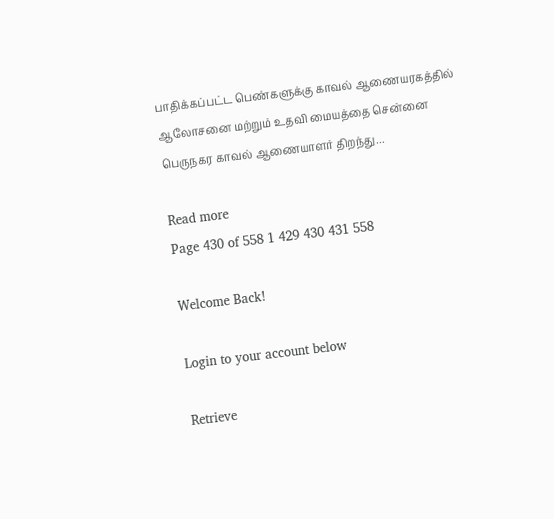பாதிக்கப்பட்ட பெண்களுக்கு காவல் ஆணையரகத்தில் ஆலோசனை மற்றும் உதவி மையத்தை சென்னை பெருநகர காவல் ஆணையாளர் திறந்து...

Read more
Page 430 of 558 1 429 430 431 558

Welcome Back!

Login to your account below

Retrieve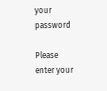your password

Please enter your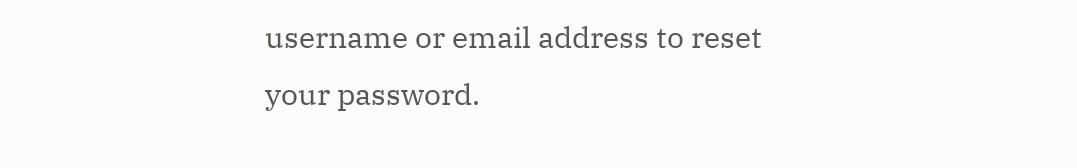username or email address to reset your password.